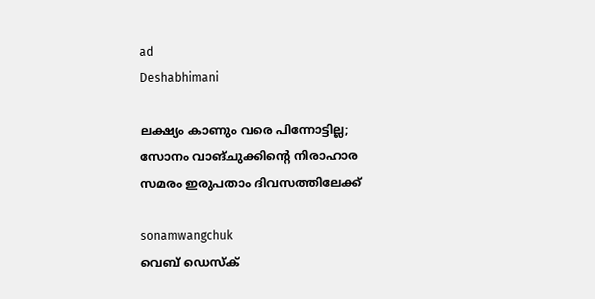ad
Deshabhimani

ലക്ഷ്യം കാണും വരെ പിന്നോട്ടില്ല; സോനം വാങ്ചുക്കിന്റെ നിരാഹാര സമരം ഇരുപതാം ദിവസത്തിലേക്ക്

sonamwangchuk
വെബ് ഡെസ്ക്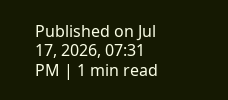Published on Jul 17, 2026, 07:31 PM | 1 min read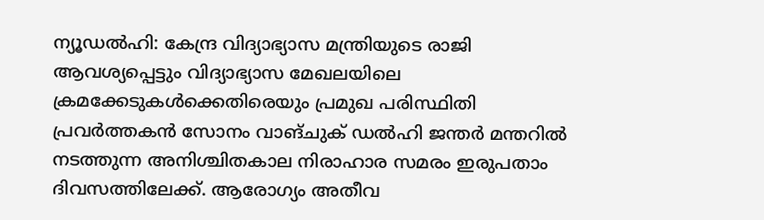ന്യൂഡൽഹി: കേന്ദ്ര വിദ്യാഭ്യാസ മന്ത്രിയുടെ രാജി ആവശ്യപ്പെട്ടും വിദ്യാഭ്യാസ മേഖലയിലെ ക്രമക്കേടുകൾക്കെതിരെയും പ്രമുഖ പരിസ്ഥിതി പ്രവർത്തകൻ സോനം വാങ്ചുക് ഡൽഹി ജന്തർ മന്തറിൽ നടത്തുന്ന അനിശ്ചിതകാല നിരാഹാര സമരം ഇരുപതാം ദിവസത്തിലേക്ക്. ആരോഗ്യം അതീവ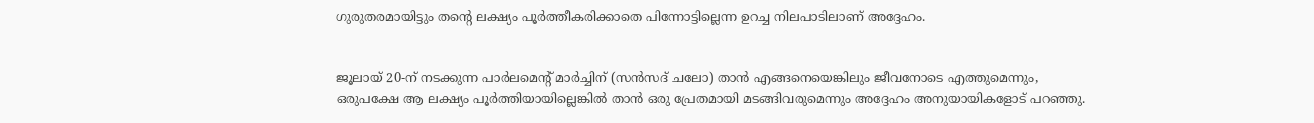ഗുരുതരമായിട്ടും തന്റെ ലക്ഷ്യം പൂർത്തീകരിക്കാതെ പിന്നോട്ടില്ലെന്ന ഉറച്ച നിലപാടിലാണ് അദ്ദേഹം.


ജൂലായ് 20-ന് നടക്കുന്ന പാർലമെന്റ് മാർച്ചിന് (സൻസദ് ചലോ) താൻ എങ്ങനെയെങ്കിലും ജീവനോടെ എത്തുമെന്നും, ഒരുപക്ഷേ ആ ലക്ഷ്യം പൂർത്തിയായില്ലെങ്കിൽ താൻ ഒരു പ്രേതമായി മടങ്ങിവരുമെന്നും അദ്ദേഹം അനുയായികളോട് പറഞ്ഞു.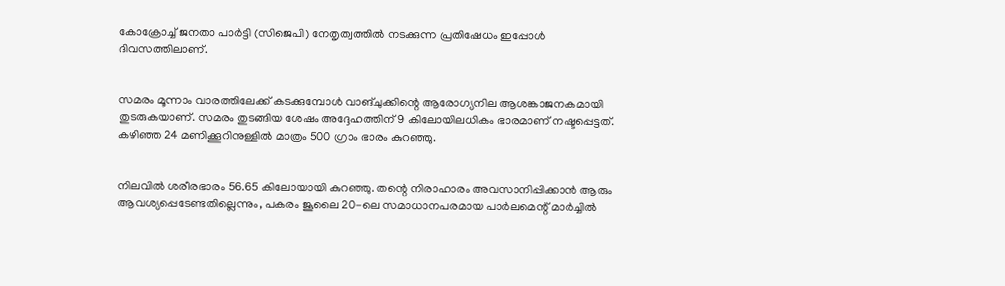കോക്രോച്ച് ജനതാ പാർട്ടി (സിജെപി) നേതൃത്വത്തിൽ നടക്കുന്ന പ്രതിഷേധം ഇപ്പോൾ ദിവസത്തിലാണ്.


സമരം മൂന്നാം വാരത്തിലേക്ക് കടക്കുമ്പോൾ വാങ്ചുക്കിന്റെ ആരോഗ്യനില ആശങ്കാജനകമായി തുടരുകയാണ്. സമരം തുടങ്ങിയ ശേഷം അദ്ദേഹത്തിന് 9 കിലോയിലധികം ഭാരമാണ് നഷ്ടപ്പെട്ടത്. കഴിഞ്ഞ 24 മണിക്കൂറിനുള്ളിൽ മാത്രം 500 ഗ്രാം ഭാരം കുറഞ്ഞു.


നിലവിൽ ശരീരഭാരം 56.65 കിലോയായി കുറഞ്ഞു. തന്റെ നിരാഹാരം അവസാനിപ്പിക്കാൻ ആരും ആവശ്യപ്പെടേണ്ടതില്ലെന്നും, പകരം ജൂലൈ 20-ലെ സമാധാനപരമായ പാർലമെന്റ് മാർച്ചിൽ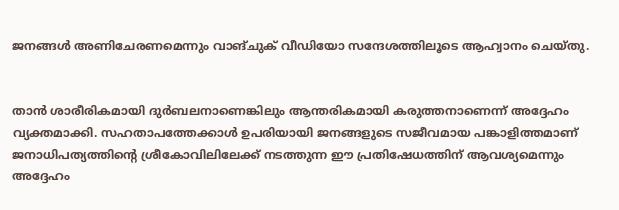ജനങ്ങൾ അണിചേരണമെന്നും വാങ്ചുക് വീഡിയോ സന്ദേശത്തിലൂടെ ആഹ്വാനം ചെയ്തു.


താൻ ശാരീരികമായി ദുർബലനാണെങ്കിലും ആന്തരികമായി കരുത്തനാണെന്ന് അദ്ദേഹം വ്യക്തമാക്കി. സഹതാപത്തേക്കാൾ ഉപരിയായി ജനങ്ങളുടെ സജീവമായ പങ്കാളിത്തമാണ് ജനാധിപത്യത്തിന്റെ ശ്രീകോവിലിലേക്ക് നടത്തുന്ന ഈ പ്രതിഷേധത്തിന് ആവശ്യമെന്നും അദ്ദേഹം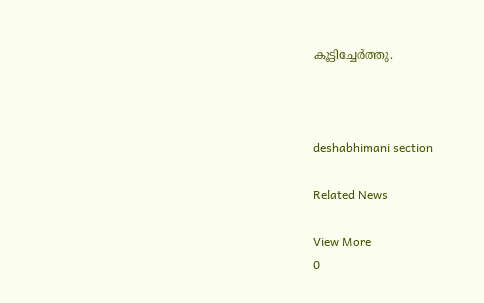കൂട്ടിച്ചേർത്തു.



deshabhimani section

Related News

View More
0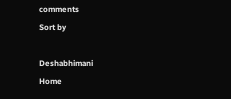comments
Sort by

Deshabhimani
Home